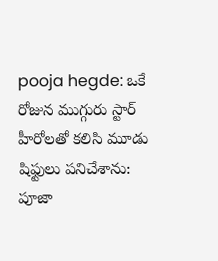pooja hegde: ఒకే రోజున ముగ్గురు స్టార్ హీరోలతో కలిసి మూడు షిఫ్టులు పనిచేశాను: పూజా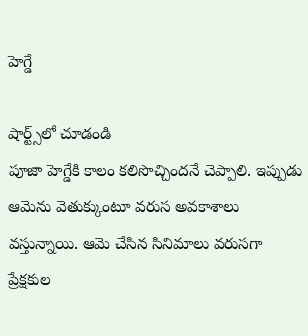హెగ్డే

షార్ట్స్‌లో చూడండి
పూజా హెగ్డేకి కాలం కలిసొచ్చిందనే చెప్పాలి. ఇప్పుడు ఆమెను వెతుక్కుంటూ వరుస అవకాశాలు వస్తున్నాయి. ఆమె చేసిన సినిమాలు వరుసగా ప్రేక్షకుల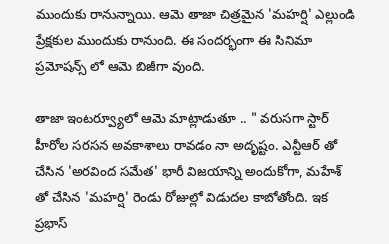ముందుకు రానున్నాయి. ఆమె తాజా చిత్రమైన 'మహర్షి' ఎల్లుండి ప్రేక్షకుల ముందుకు రానుంది. ఈ సందర్భంగా ఈ సినిమా ప్రమోషన్స్ లో ఆమె బిజీగా వుంది.

తాజా ఇంటర్వ్యూలో ఆమె మాట్లాడుతూ .. " వరుసగా స్టార్ హీరోల సరసన అవకాశాలు రావడం నా అదృష్టం. ఎన్టీఆర్ తో చేసిన 'అరవింద సమేత' భారీ విజయాన్ని అందుకోగా, మహేశ్ తో చేసిన 'మహర్షి' రెండు రోజుల్లో విడుదల కాబోతోంది. ఇక ప్రభాస్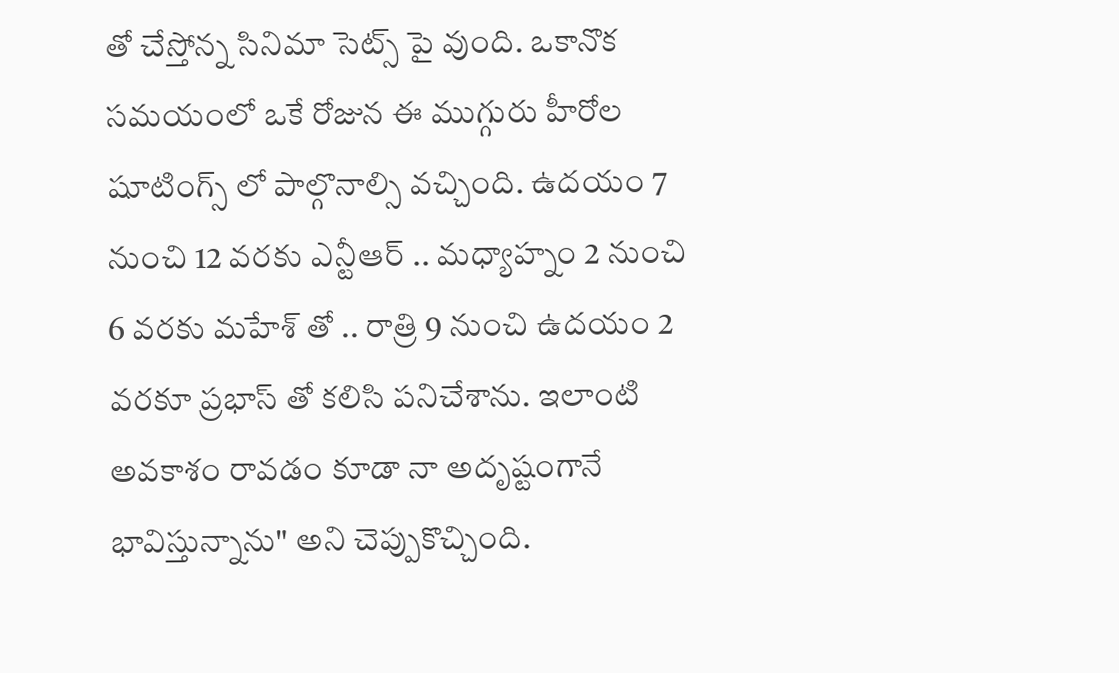తో చేస్తోన్న సినిమా సెట్స్ పై వుంది. ఒకానొక సమయంలో ఒకే రోజున ఈ ముగ్గురు హీరోల షూటింగ్స్ లో పాల్గొనాల్సి వచ్చింది. ఉదయం 7 నుంచి 12 వరకు ఎన్టీఆర్ .. మధ్యాహ్నం 2 నుంచి 6 వరకు మహేశ్ తో .. రాత్రి 9 నుంచి ఉదయం 2 వరకూ ప్రభాస్ తో కలిసి పనిచేశాను. ఇలాంటి అవకాశం రావడం కూడా నా అదృష్టంగానే భావిస్తున్నాను" అని చెప్పుకొచ్చింది.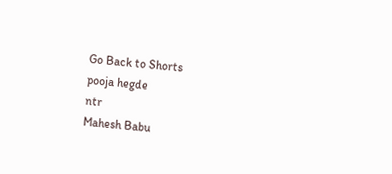Go Back to Shorts
pooja hegde
ntr
Mahesh Babu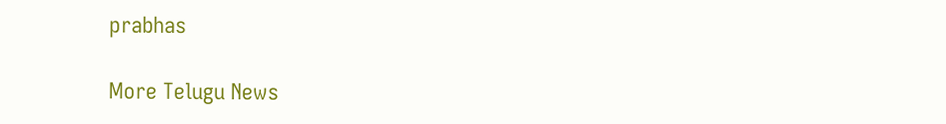prabhas

More Telugu News